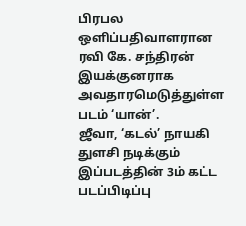பிரபல ஒளிப்பதிவாளரான ரவி கே. சந்திரன் இயக்குனராக அவதாரமெடுத்துள்ள படம் ‘யான்’.
ஜீவா, ‘கடல்’ நாயகி துளசி நடிக்கும் இப்படத்தின் 3ம் கட்ட படப்பிடிப்பு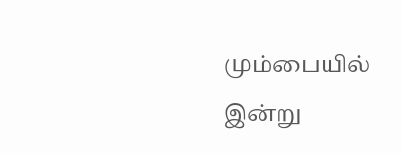மும்பையில் இன்று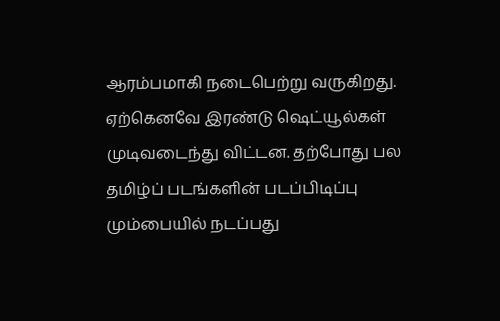ஆரம்பமாகி நடைபெற்று வருகிறது.
ஏற்கெனவே இரண்டு ஷெட்யூல்கள் முடிவடைந்து விட்டன. தற்போது பல தமிழ்ப் படங்களின் படப்பிடிப்பு மும்பையில் நடப்பது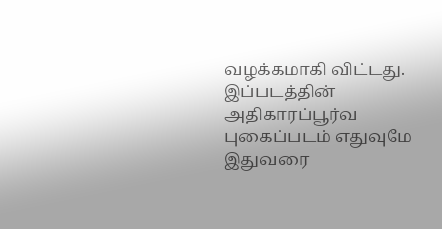வழக்கமாகி விட்டது.
இப்படத்தின் அதிகாரப்பூர்வ புகைப்படம் எதுவுமே இதுவரை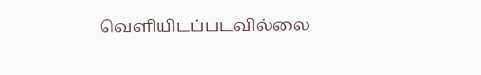வெளியிடப்படவில்லை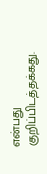என்பது குறிப்பிடத்தக்கது.